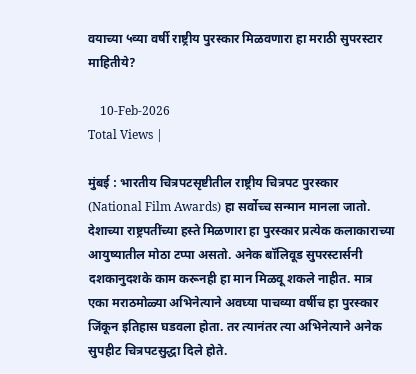वयाच्या ५व्या वर्षी राष्ट्रीय पुरस्कार मिळवणारा हा मराठी सुपरस्टार माहितीये?

    10-Feb-2026
Total Views |

मुंबई : भारतीय चित्रपटसृष्टीतील राष्ट्रीय चित्रपट पुरस्कार (National Film Awards) हा सर्वोच्च सन्मान मानला जातो. देशाच्या राष्ट्रपतींच्या हस्ते मिळणारा हा पुरस्कार प्रत्येक कलाकाराच्या आयुष्यातील मोठा टप्पा असतो. अनेक बॉलिवूड सुपरस्टार्सनी दशकानुदशके काम करूनही हा मान मिळवू शकले नाहीत. मात्र एका मराठमोळ्या अभिनेत्याने अवघ्या पाचव्या वर्षीच हा पुरस्कार जिंकून इतिहास घडवला होता. तर त्यानंतर त्या अभिनेत्याने अनेक सुपहीट चित्रपटसुद्धा दिले होते.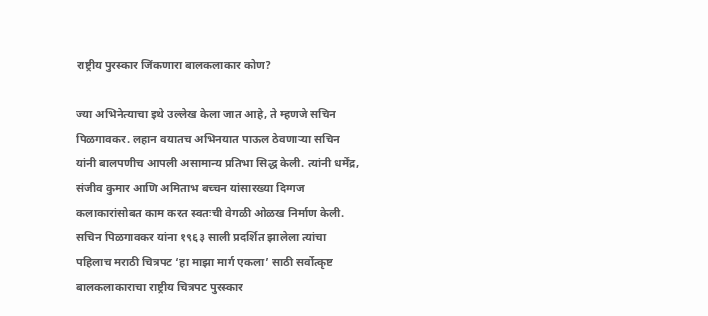राष्ट्रीय पुरस्कार जिंकणारा बालकलाकार कोण?

ज्या अभिनेत्याचा इथे उल्लेख केला जात आहे, ते म्हणजे सचिन पिळगावकर. लहान वयातच अभिनयात पाऊल ठेवणाऱ्या सचिन यांनी बालपणीच आपली असामान्य प्रतिभा सिद्ध केली. त्यांनी धर्मेंद्र, संजीव कुमार आणि अमिताभ बच्चन यांसारख्या दिग्गज कलाकारांसोबत काम करत स्वतःची वेगळी ओळख निर्माण केली. सचिन पिळगावकर यांना १९६३ साली प्रदर्शित झालेला त्यांचा पहिलाच मराठी चित्रपट ‘हा माझा मार्ग एकला’ साठी सर्वोत्कृष्ट बालकलाकाराचा राष्ट्रीय चित्रपट पुरस्कार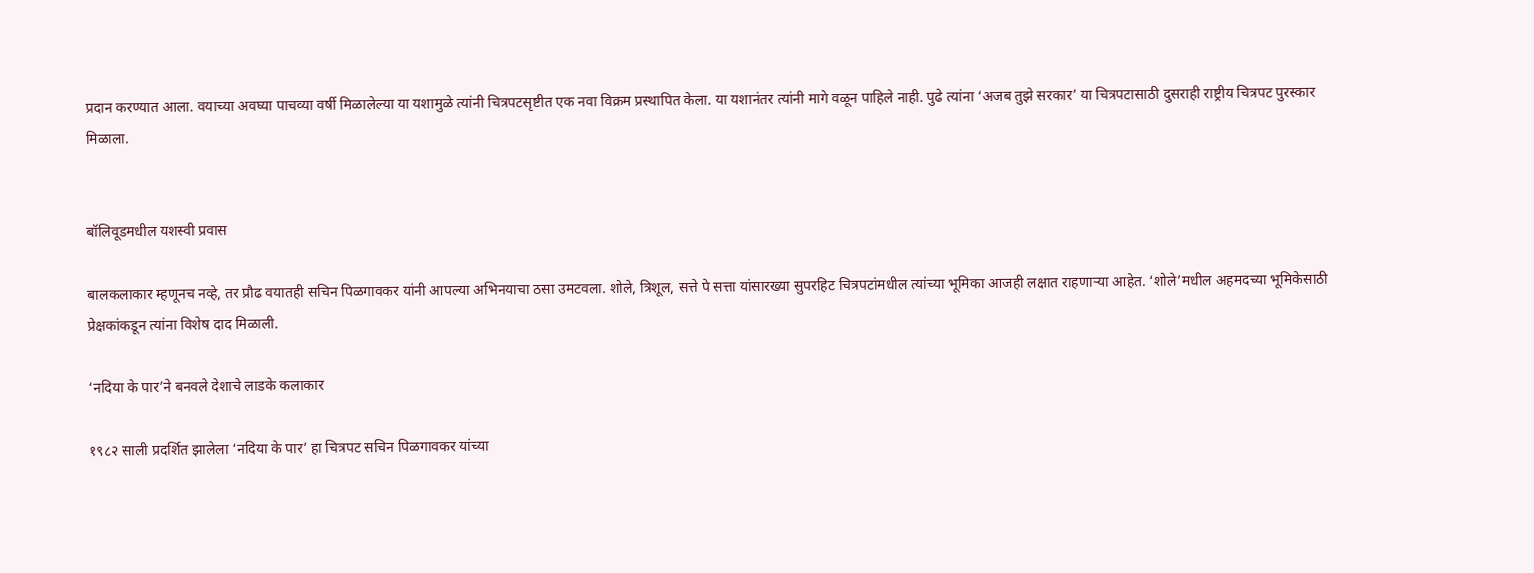प्रदान करण्यात आला. वयाच्या अवघ्या पाचव्या वर्षी मिळालेल्या या यशामुळे त्यांनी चित्रपटसृष्टीत एक नवा विक्रम प्रस्थापित केला. या यशानंतर त्यांनी मागे वळून पाहिले नाही. पुढे त्यांना ‘अजब तुझे सरकार’ या चित्रपटासाठी दुसराही राष्ट्रीय चित्रपट पुरस्कार मिळाला.


बॉलिवूडमधील यशस्वी प्रवास

बालकलाकार म्हणूनच नव्हे, तर प्रौढ वयातही सचिन पिळगावकर यांनी आपल्या अभिनयाचा ठसा उमटवला. शोले, त्रिशूल, सत्ते पे सत्ता यांसारख्या सुपरहिट चित्रपटांमधील त्यांच्या भूमिका आजही लक्षात राहणाऱ्या आहेत. ‘शोले’मधील अहमदच्या भूमिकेसाठी प्रेक्षकांकडून त्यांना विशेष दाद मिळाली.

‘नदिया के पार’ने बनवले देशाचे लाडके कलाकार

१९८२ साली प्रदर्शित झालेला ‘नदिया के पार’ हा चित्रपट सचिन पिळगावकर यांच्या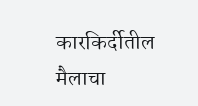कारकिर्दीतील मैलाचा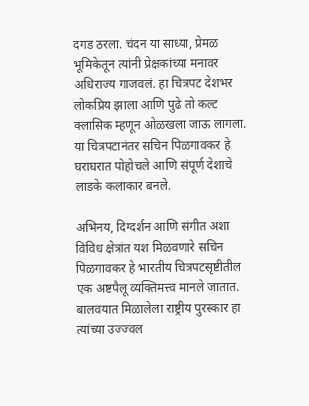दगड ठरला. चंदन या साध्या, प्रेमळ भूमिकेतून त्यांनी प्रेक्षकांच्या मनावर अधिराज्य गाजवलं. हा चित्रपट देशभर लोकप्रिय झाला आणि पुढे तो कल्ट क्लासिक म्हणून ओळखला जाऊ लागला. या चित्रपटानंतर सचिन पिळगावकर हे घराघरात पोहोचले आणि संपूर्ण देशाचे लाडके कलाकार बनले.

अभिनय, दिग्दर्शन आणि संगीत अशा विविध क्षेत्रांत यश मिळवणारे सचिन पिळगावकर हे भारतीय चित्रपटसृष्टीतील एक अष्टपैलू व्यक्तिमत्त्व मानले जातात. बालवयात मिळालेला राष्ट्रीय पुरस्कार हा त्यांच्या उज्ज्वल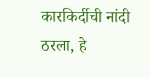कारकिर्दीची नांदी ठरला, हे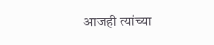आजही त्यांच्या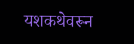यशकथेवरून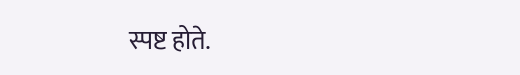स्पष्ट होते.